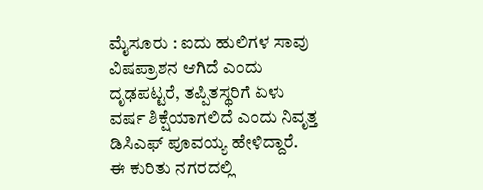ಮೈಸೂರು : ಐದು ಹುಲಿಗಳ ಸಾವು ವಿಷಪ್ರಾಶನ ಆಗಿದೆ ಎಂದು ದೃಢಪಟ್ಟರೆ, ತಪ್ಪಿತಸ್ಥರಿಗೆ ಏಳು ವರ್ಷ ಶಿಕ್ಷೆಯಾಗಲಿದೆ ಎಂದು ನಿವೃತ್ತ ಡಿಸಿಎಫ್ ಪೂವಯ್ಯ ಹೇಳಿದ್ದಾರೆ.
ಈ ಕುರಿತು ನಗರದಲ್ಲಿ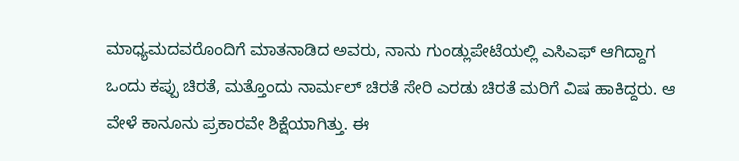ಮಾಧ್ಯಮದವರೊಂದಿಗೆ ಮಾತನಾಡಿದ ಅವರು, ನಾನು ಗುಂಡ್ಲುಪೇಟೆಯಲ್ಲಿ ಎಸಿಎಫ್ ಆಗಿದ್ದಾಗ ಒಂದು ಕಪ್ಪು ಚಿರತೆ, ಮತ್ತೊಂದು ನಾರ್ಮಲ್ ಚಿರತೆ ಸೇರಿ ಎರಡು ಚಿರತೆ ಮರಿಗೆ ವಿಷ ಹಾಕಿದ್ದರು. ಆ ವೇಳೆ ಕಾನೂನು ಪ್ರಕಾರವೇ ಶಿಕ್ಷೆಯಾಗಿತ್ತು. ಈ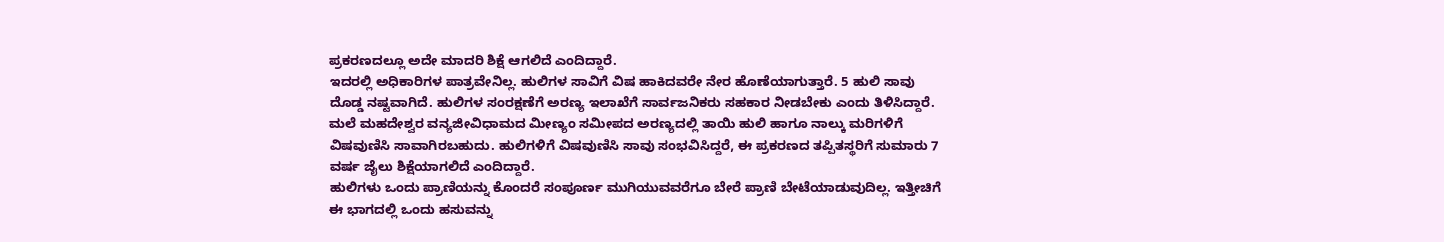ಪ್ರಕರಣದಲ್ಲೂ ಅದೇ ಮಾದರಿ ಶಿಕ್ಷೆ ಆಗಲಿದೆ ಎಂದಿದ್ದಾರೆ.
ಇದರಲ್ಲಿ ಅಧಿಕಾರಿಗಳ ಪಾತ್ರವೇನಿಲ್ಲ. ಹುಲಿಗಳ ಸಾವಿಗೆ ವಿಷ ಹಾಕಿದವರೇ ನೇರ ಹೊಣೆಯಾಗುತ್ತಾರೆ. 5 ಹುಲಿ ಸಾವು ದೊಡ್ಡ ನಷ್ಟವಾಗಿದೆ. ಹುಲಿಗಳ ಸಂರಕ್ಷಣೆಗೆ ಅರಣ್ಯ ಇಲಾಖೆಗೆ ಸಾರ್ವಜನಿಕರು ಸಹಕಾರ ನೀಡಬೇಕು ಎಂದು ತಿಳಿಸಿದ್ದಾರೆ.
ಮಲೆ ಮಹದೇಶ್ವರ ವನ್ಯಜೀವಿಧಾಮದ ಮೀಣ್ಯಂ ಸಮೀಪದ ಅರಣ್ಯದಲ್ಲಿ ತಾಯಿ ಹುಲಿ ಹಾಗೂ ನಾಲ್ಕು ಮರಿಗಳಿಗೆ ವಿಷವುಣಿಸಿ ಸಾವಾಗಿರಬಹುದು. ಹುಲಿಗಳಿಗೆ ವಿಷವುಣಿಸಿ ಸಾವು ಸಂಭವಿಸಿದ್ದರೆ, ಈ ಪ್ರಕರಣದ ತಪ್ಪಿತಸ್ಥರಿಗೆ ಸುಮಾರು 7 ವರ್ಷ ಜೈಲು ಶಿಕ್ಷೆಯಾಗಲಿದೆ ಎಂದಿದ್ದಾರೆ.
ಹುಲಿಗಳು ಒಂದು ಪ್ರಾಣಿಯನ್ನು ಕೊಂದರೆ ಸಂಪೂರ್ಣ ಮುಗಿಯುವವರೆಗೂ ಬೇರೆ ಪ್ರಾಣಿ ಬೇಟೆಯಾಡುವುದಿಲ್ಲ. ಇತ್ತೀಚಿಗೆ ಈ ಭಾಗದಲ್ಲಿ ಒಂದು ಹಸುವನ್ನು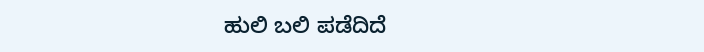ಹುಲಿ ಬಲಿ ಪಡೆದಿದೆ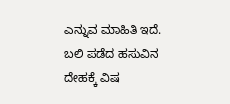ಎನ್ನುವ ಮಾಹಿತಿ ಇದೆ. ಬಲಿ ಪಡೆದ ಹಸುವಿನ ದೇಹಕ್ಕೆ ವಿಷ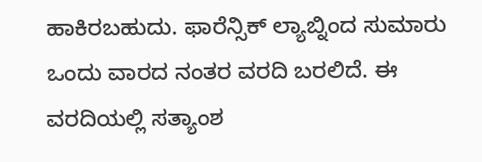ಹಾಕಿರಬಹುದು. ಫಾರೆನ್ಸಿಕ್ ಲ್ಯಾಬ್ನಿಂದ ಸುಮಾರು ಒಂದು ವಾರದ ನಂತರ ವರದಿ ಬರಲಿದೆ. ಈ ವರದಿಯಲ್ಲಿ ಸತ್ಯಾಂಶ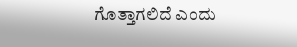ಗೊತ್ತಾಗಲಿದೆ ಎಂದು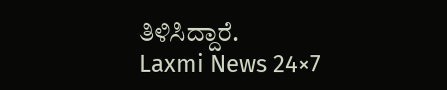ತಿಳಿಸಿದ್ದಾರೆ.
Laxmi News 24×7